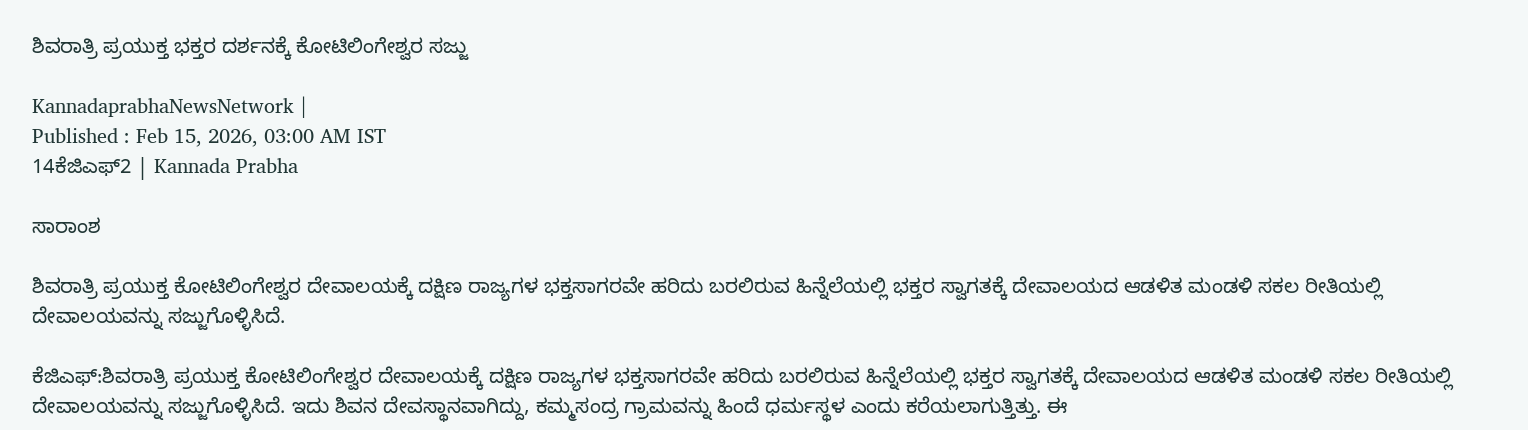ಶಿವರಾತ್ರಿ ಪ್ರಯುಕ್ತ ಭಕ್ತರ ದರ್ಶನಕ್ಕೆ ಕೋಟಿಲಿಂಗೇಶ್ವರ ಸಜ್ಜು

KannadaprabhaNewsNetwork |
Published : Feb 15, 2026, 03:00 AM IST
14ಕೆಜಿಎಫ್‌2 | Kannada Prabha

ಸಾರಾಂಶ

ಶಿವರಾತ್ರಿ ಪ್ರಯುಕ್ತ ಕೋಟಿಲಿಂಗೇಶ್ವರ ದೇವಾಲಯಕ್ಕೆ ದಕ್ಷಿಣ ರಾಜ್ಯಗಳ ಭಕ್ತಸಾಗರವೇ ಹರಿದು ಬರಲಿರುವ ಹಿನ್ನೆಲೆಯಲ್ಲಿ ಭಕ್ತರ ಸ್ವಾಗತಕ್ಕೆ ದೇವಾಲಯದ ಆಡಳಿತ ಮಂಡಳಿ ಸಕಲ ರೀತಿಯಲ್ಲಿ ದೇವಾಲಯವನ್ನು ಸಜ್ಜುಗೊಳ್ಳಿಸಿದೆ.

ಕೆಜಿಎಫ್:ಶಿವರಾತ್ರಿ ಪ್ರಯುಕ್ತ ಕೋಟಿಲಿಂಗೇಶ್ವರ ದೇವಾಲಯಕ್ಕೆ ದಕ್ಷಿಣ ರಾಜ್ಯಗಳ ಭಕ್ತಸಾಗರವೇ ಹರಿದು ಬರಲಿರುವ ಹಿನ್ನೆಲೆಯಲ್ಲಿ ಭಕ್ತರ ಸ್ವಾಗತಕ್ಕೆ ದೇವಾಲಯದ ಆಡಳಿತ ಮಂಡಳಿ ಸಕಲ ರೀತಿಯಲ್ಲಿ ದೇವಾಲಯವನ್ನು ಸಜ್ಜುಗೊಳ್ಳಿಸಿದೆ. ಇದು ಶಿವನ ದೇವಸ್ಥಾನವಾಗಿದ್ದು, ಕಮ್ಮಸಂದ್ರ ಗ್ರಾಮವನ್ನು ಹಿಂದೆ ಧರ್ಮಸ್ಥಳ ಎಂದು ಕರೆಯಲಾಗುತ್ತಿತ್ತು. ಈ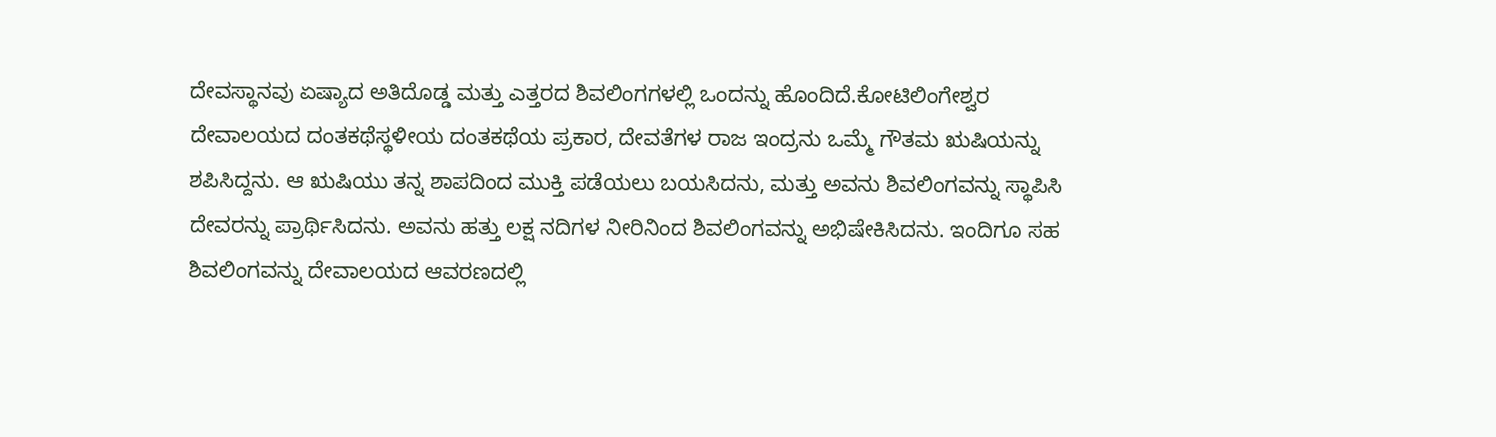ದೇವಸ್ಥಾನವು ಏಷ್ಯಾದ ಅತಿದೊಡ್ಡ ಮತ್ತು ಎತ್ತರದ ಶಿವಲಿಂಗಗಳಲ್ಲಿ ಒಂದನ್ನು ಹೊಂದಿದೆ.ಕೋಟಿಲಿಂಗೇಶ್ವರ ದೇವಾಲಯದ ದಂತಕಥೆಸ್ಥಳೀಯ ದಂತಕಥೆಯ ಪ್ರಕಾರ, ದೇವತೆಗಳ ರಾಜ ಇಂದ್ರನು ಒಮ್ಮೆ ಗೌತಮ ಋಷಿಯನ್ನು ಶಪಿಸಿದ್ದನು. ಆ ಋಷಿಯು ತನ್ನ ಶಾಪದಿಂದ ಮುಕ್ತಿ ಪಡೆಯಲು ಬಯಸಿದನು, ಮತ್ತು ಅವನು ಶಿವಲಿಂಗವನ್ನು ಸ್ಥಾಪಿಸಿ ದೇವರನ್ನು ಪ್ರಾರ್ಥಿಸಿದನು. ಅವನು ಹತ್ತು ಲಕ್ಷ ನದಿಗಳ ನೀರಿನಿಂದ ಶಿವಲಿಂಗವನ್ನು ಅಭಿಷೇಕಿಸಿದನು. ಇಂದಿಗೂ ಸಹ ಶಿವಲಿಂಗವನ್ನು ದೇವಾಲಯದ ಆವರಣದಲ್ಲಿ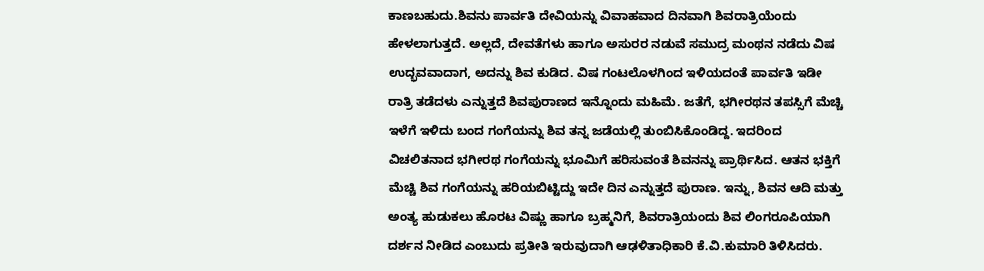ಕಾಣಬಹುದು.ಶಿವನು ಪಾರ್ವತಿ ದೇವಿಯನ್ನು ವಿವಾಹವಾದ ದಿನವಾಗಿ ಶಿವರಾತ್ರಿಯೆಂದು ಹೇಳಲಾಗುತ್ತದೆ. ಅಲ್ಲದೆ, ದೇವತೆಗಳು ಹಾಗೂ ಅಸುರರ ನಡುವೆ ಸಮುದ್ರ ಮಂಥನ ನಡೆದು ವಿಷ ಉದ್ಭವವಾದಾಗ, ಅದನ್ನು ಶಿವ ಕುಡಿದ. ವಿಷ ಗಂಟಲೊಳಗಿಂದ ಇಳಿಯದಂತೆ ಪಾರ್ವತಿ ಇಡೀ ರಾತ್ರಿ ತಡೆದಳು ಎನ್ನುತ್ತದೆ ಶಿವಪುರಾಣದ ಇನ್ನೊಂದು ಮಹಿಮೆ. ಜತೆಗೆ, ಭಗೀರಥನ ತಪಸ್ಸಿಗೆ ಮೆಚ್ಚಿ ಇಳೆಗೆ ಇಳಿದು ಬಂದ ಗಂಗೆಯನ್ನು ಶಿವ ತನ್ನ ಜಡೆಯಲ್ಲಿ ತುಂಬಿಸಿಕೊಂಡಿದ್ದ. ಇದರಿಂದ ವಿಚಲಿತನಾದ ಭಗೀರಥ ಗಂಗೆಯನ್ನು ಭೂಮಿಗೆ ಹರಿಸುವಂತೆ ಶಿವನನ್ನು ಪ್ರಾರ್ಥಿಸಿದ. ಆತನ ಭಕ್ತಿಗೆ ಮೆಚ್ಚಿ ಶಿವ ಗಂಗೆಯನ್ನು ಹರಿಯಬಿಟ್ಟಿದ್ದು ಇದೇ ದಿನ ಎನ್ನುತ್ತದೆ ಪುರಾಣ. ಇನ್ನು, ಶಿವನ ಆದಿ ಮತ್ತು ಅಂತ್ಯ ಹುಡುಕಲು ಹೊರಟ ವಿಷ್ಣು ಹಾಗೂ ಬ್ರಹ್ಮನಿಗೆ, ಶಿವರಾತ್ರಿಯಂದು ಶಿವ ಲಿಂಗರೂಪಿಯಾಗಿ ದರ್ಶನ ನೀಡಿದ ಎಂಬುದು ಪ್ರತೀತಿ ಇರುವುದಾಗಿ ಆಢಳಿತಾಧಿಕಾರಿ ಕೆ.ವಿ.ಕುಮಾರಿ ತಿಳಿಸಿದರು.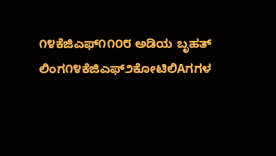೧೪ಕೆಜಿಎಫ್೧೧೦೮ ಅಡಿಯ ಬೃಹತ್ ಲಿಂಗ೧೪ಕೆಜಿಎಫ್೨ಕೋಟಿಲಿAಗಗಳ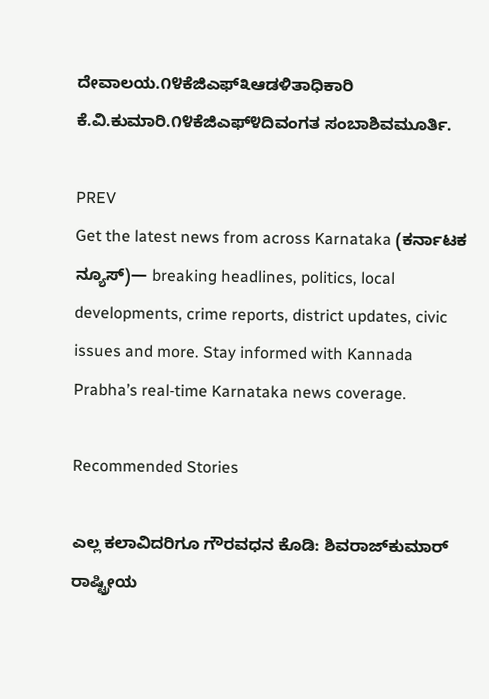ದೇವಾಲಯ.೧೪ಕೆಜಿಎಫ್೩ಆಡಳಿತಾಧಿಕಾರಿ ಕೆ.ವಿ.ಕುಮಾರಿ.೧೪ಕೆಜಿಎಫ್೪ದಿವಂಗತ ಸಂಬಾಶಿವಮೂರ್ತಿ.

PREV
Get the latest news from across Karnataka (ಕರ್ನಾಟಕ ನ್ಯೂಸ್)— breaking headlines, politics, local developments, crime reports, district updates, civic issues and more. Stay informed with Kannada Prabha’s real‑time Karnataka news coverage.

Recommended Stories

ಎಲ್ಲ ಕಲಾವಿದರಿಗೂ ಗೌರವಧನ ಕೊಡಿ: ಶಿವರಾಜ್‌ಕುಮಾರ್‌
ರಾಷ್ಟ್ರೀಯ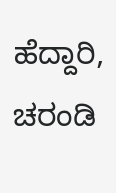ಹೆದ್ದಾರಿ, ಚರಂಡಿ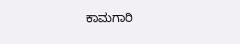ಕಾಮಗಾರಿ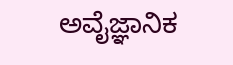ಅವೈಜ್ಞಾನಿಕ